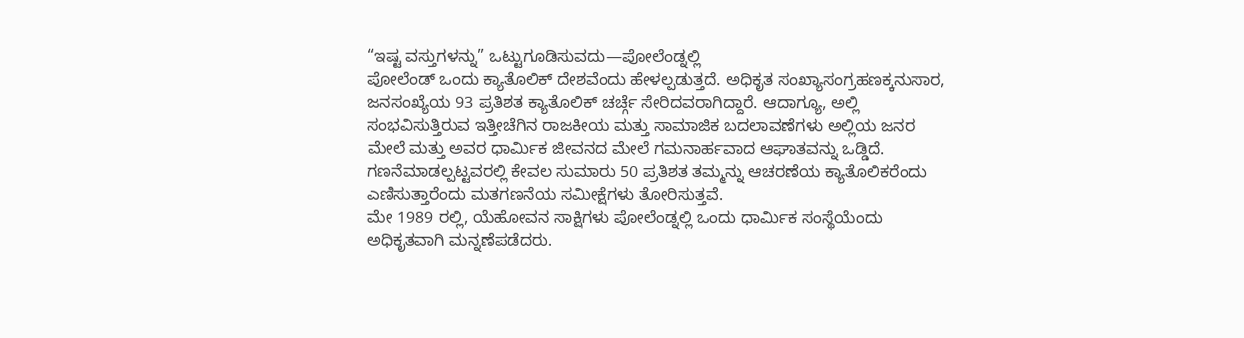“ಇಷ್ಟ ವಸ್ತುಗಳನ್ನು” ಒಟ್ಟುಗೂಡಿಸುವದು—ಪೋಲೆಂಡ್ನಲ್ಲಿ
ಪೋಲೆಂಡ್ ಒಂದು ಕ್ಯಾತೊಲಿಕ್ ದೇಶವೆಂದು ಹೇಳಲ್ಪಡುತ್ತದೆ. ಅಧಿಕೃತ ಸಂಖ್ಯಾಸಂಗ್ರಹಣಕ್ಕನುಸಾರ, ಜನಸಂಖ್ಯೆಯ 93 ಪ್ರತಿಶತ ಕ್ಯಾತೊಲಿಕ್ ಚರ್ಚ್ಗೆ ಸೇರಿದವರಾಗಿದ್ದಾರೆ. ಆದಾಗ್ಯೂ, ಅಲ್ಲಿ ಸಂಭವಿಸುತ್ತಿರುವ ಇತ್ತೀಚೆಗಿನ ರಾಜಕೀಯ ಮತ್ತು ಸಾಮಾಜಿಕ ಬದಲಾವಣೆಗಳು ಅಲ್ಲಿಯ ಜನರ ಮೇಲೆ ಮತ್ತು ಅವರ ಧಾರ್ಮಿಕ ಜೀವನದ ಮೇಲೆ ಗಮನಾರ್ಹವಾದ ಆಘಾತವನ್ನು ಒಡ್ಡಿದೆ. ಗಣನೆಮಾಡಲ್ಪಟ್ಟವರಲ್ಲಿ ಕೇವಲ ಸುಮಾರು 50 ಪ್ರತಿಶತ ತಮ್ಮನ್ನು ಆಚರಣೆಯ ಕ್ಯಾತೊಲಿಕರೆಂದು ಎಣಿಸುತ್ತಾರೆಂದು ಮತಗಣನೆಯ ಸಮೀಕ್ಷೆಗಳು ತೋರಿಸುತ್ತವೆ.
ಮೇ 1989 ರಲ್ಲಿ, ಯೆಹೋವನ ಸಾಕ್ಷಿಗಳು ಪೋಲೆಂಡ್ನಲ್ಲಿ ಒಂದು ಧಾರ್ಮಿಕ ಸಂಸ್ಥೆಯೆಂದು ಅಧಿಕೃತವಾಗಿ ಮನ್ನಣೆಪಡೆದರು.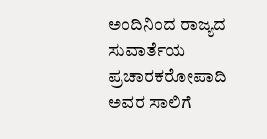ಅಂದಿನಿಂದ ರಾಜ್ಯದ ಸುವಾರ್ತೆಯ ಪ್ರಚಾರಕರೋಪಾದಿ ಅವರ ಸಾಲಿಗೆ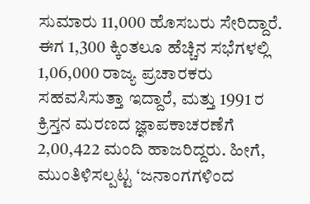ಸುಮಾರು 11,000 ಹೊಸಬರು ಸೇರಿದ್ದಾರೆ. ಈಗ 1,300 ಕ್ಕಿಂತಲೂ ಹೆಚ್ಚಿನ ಸಭೆಗಳಲ್ಲಿ 1,06,000 ರಾಜ್ಯ ಪ್ರಚಾರಕರು ಸಹವಸಿಸುತ್ತಾ ಇದ್ದಾರೆ, ಮತ್ತು 1991 ರ ಕ್ರಿಸ್ತನ ಮರಣದ ಜ್ಞಾಪಕಾಚರಣೆಗೆ 2,00,422 ಮಂದಿ ಹಾಜರಿದ್ದರು. ಹೀಗೆ, ಮುಂತಿಳಿಸಲ್ಪಟ್ಟ ‘ಜನಾಂಗಗಳಿಂದ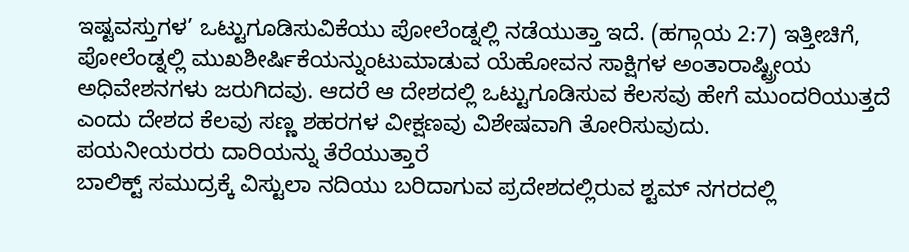ಇಷ್ಟವಸ್ತುಗಳ’ ಒಟ್ಟುಗೂಡಿಸುವಿಕೆಯು ಪೋಲೆಂಡ್ನಲ್ಲಿ ನಡೆಯುತ್ತಾ ಇದೆ. (ಹಗ್ಗಾಯ 2:7) ಇತ್ತೀಚಿಗೆ, ಪೋಲೆಂಡ್ನಲ್ಲಿ ಮುಖಶೀರ್ಷಿಕೆಯನ್ನುಂಟುಮಾಡುವ ಯೆಹೋವನ ಸಾಕ್ಷಿಗಳ ಅಂತಾರಾಷ್ಟ್ರೀಯ ಅಧಿವೇಶನಗಳು ಜರುಗಿದವು. ಆದರೆ ಆ ದೇಶದಲ್ಲಿ ಒಟ್ಟುಗೂಡಿಸುವ ಕೆಲಸವು ಹೇಗೆ ಮುಂದರಿಯುತ್ತದೆ ಎಂದು ದೇಶದ ಕೆಲವು ಸಣ್ಣ ಶಹರಗಳ ವೀಕ್ಷಣವು ವಿಶೇಷವಾಗಿ ತೋರಿಸುವುದು.
ಪಯನೀಯರರು ದಾರಿಯನ್ನು ತೆರೆಯುತ್ತಾರೆ
ಬಾಲಿಕ್ಟ್ ಸಮುದ್ರಕ್ಕೆ ವಿಸ್ಟುಲಾ ನದಿಯು ಬರಿದಾಗುವ ಪ್ರದೇಶದಲ್ಲಿರುವ ಶ್ಟಮ್ ನಗರದಲ್ಲಿ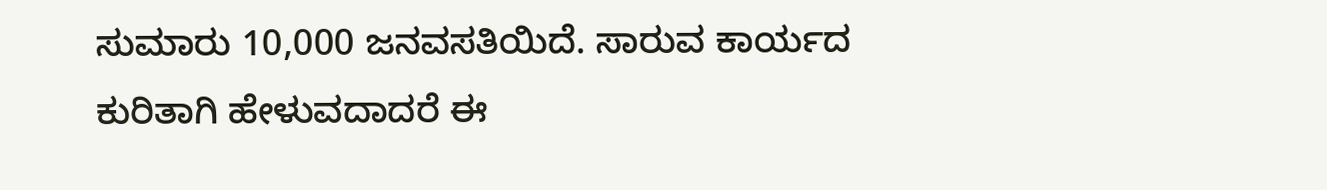ಸುಮಾರು 10,000 ಜನವಸತಿಯಿದೆ. ಸಾರುವ ಕಾರ್ಯದ ಕುರಿತಾಗಿ ಹೇಳುವದಾದರೆ ಈ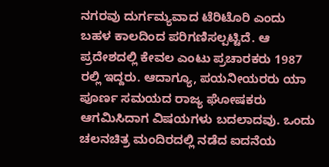ನಗರವು ದುರ್ಗಮ್ಯವಾದ ಟೆರಿಟೊರಿ ಎಂದು ಬಹಳ ಕಾಲದಿಂದ ಪರಿಗಣಿಸಲ್ಪಟ್ಟಿದೆ. ಆ ಪ್ರದೇಶದಲ್ಲಿ ಕೇವಲ ಎಂಟು ಪ್ರಚಾರಕರು 1987 ರಲ್ಲಿ ಇದ್ದರು. ಆದಾಗ್ಯೂ, ಪಯನೀಯರರು ಯಾ ಪೂರ್ಣ ಸಮಯದ ರಾಜ್ಯ ಘೋಷಕರು ಆಗಮಿಸಿದಾಗ ವಿಷಯಗಳು ಬದಲಾದವು. ಒಂದು ಚಲನಚಿತ್ರ ಮಂದಿರದಲ್ಲಿ ನಡೆದ ಐದನೆಯ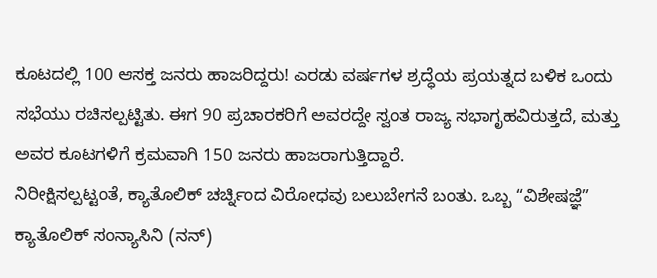ಕೂಟದಲ್ಲಿ 100 ಆಸಕ್ತ ಜನರು ಹಾಜರಿದ್ದರು! ಎರಡು ವರ್ಷಗಳ ಶ್ರದ್ಧೆಯ ಪ್ರಯತ್ನದ ಬಳಿಕ ಒಂದು ಸಭೆಯು ರಚಿಸಲ್ಪಟ್ಟಿತು. ಈಗ 90 ಪ್ರಚಾರಕರಿಗೆ ಅವರದ್ದೇ ಸ್ವಂತ ರಾಜ್ಯ ಸಭಾಗೃಹವಿರುತ್ತದೆ, ಮತ್ತು ಅವರ ಕೂಟಗಳಿಗೆ ಕ್ರಮವಾಗಿ 150 ಜನರು ಹಾಜರಾಗುತ್ತಿದ್ದಾರೆ.
ನಿರೀಕ್ಷಿಸಲ್ಪಟ್ಟಂತೆ, ಕ್ಯಾತೊಲಿಕ್ ಚರ್ಚ್ನಿಂದ ವಿರೋಧವು ಬಲುಬೇಗನೆ ಬಂತು. ಒಬ್ಬ “ವಿಶೇಷಜ್ಞೆ” ಕ್ಯಾತೊಲಿಕ್ ಸಂನ್ಯಾಸಿನಿ (ನನ್)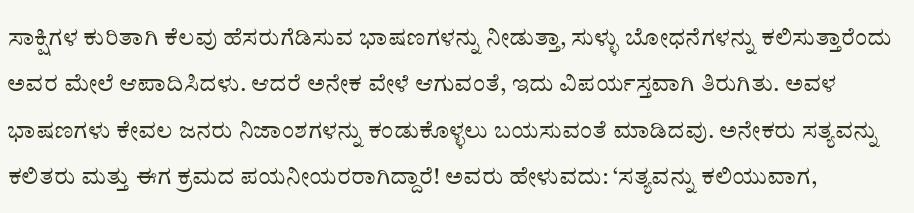ಸಾಕ್ಷಿಗಳ ಕುರಿತಾಗಿ ಕೆಲವು ಹೆಸರುಗೆಡಿಸುವ ಭಾಷಣಗಳನ್ನು ನೀಡುತ್ತಾ, ಸುಳ್ಳು ಬೋಧನೆಗಳನ್ನು ಕಲಿಸುತ್ತಾರೆಂದು ಅವರ ಮೇಲೆ ಆಪಾದಿಸಿದಳು. ಆದರೆ ಅನೇಕ ವೇಳೆ ಆಗುವಂತೆ, ಇದು ವಿಪರ್ಯಸ್ತವಾಗಿ ತಿರುಗಿತು. ಅವಳ ಭಾಷಣಗಳು ಕೇವಲ ಜನರು ನಿಜಾಂಶಗಳನ್ನು ಕಂಡುಕೊಳ್ಳಲು ಬಯಸುವಂತೆ ಮಾಡಿದವು. ಅನೇಕರು ಸತ್ಯವನ್ನು ಕಲಿತರು ಮತ್ತು ಈಗ ಕ್ರಮದ ಪಯನೀಯರರಾಗಿದ್ದಾರೆ! ಅವರು ಹೇಳುವದು: ‘ಸತ್ಯವನ್ನು ಕಲಿಯುವಾಗ,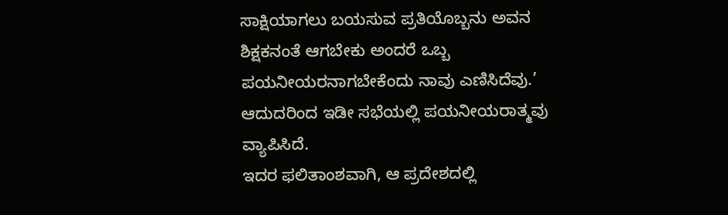ಸಾಕ್ಷಿಯಾಗಲು ಬಯಸುವ ಪ್ರತಿಯೊಬ್ಬನು ಅವನ ಶಿಕ್ಷಕನಂತೆ ಆಗಬೇಕು ಅಂದರೆ ಒಬ್ಬ ಪಯನೀಯರನಾಗಬೇಕೆಂದು ನಾವು ಎಣಿಸಿದೆವು.’ ಆದುದರಿಂದ ಇಡೀ ಸಭೆಯಲ್ಲಿ ಪಯನೀಯರಾತ್ಮವು ವ್ಯಾಪಿಸಿದೆ.
ಇದರ ಫಲಿತಾಂಶವಾಗಿ, ಆ ಪ್ರದೇಶದಲ್ಲಿ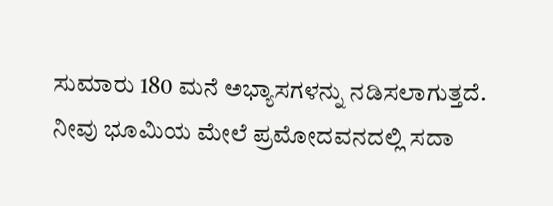ಸುಮಾರು 180 ಮನೆ ಅಭ್ಯಾಸಗಳನ್ನು ನಡಿಸಲಾಗುತ್ತದೆ. ನೀವು ಭೂಮಿಯ ಮೇಲೆ ಪ್ರಮೋದವನದಲ್ಲಿ ಸದಾ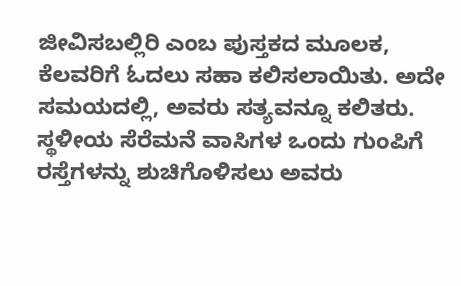ಜೀವಿಸಬಲ್ಲಿರಿ ಎಂಬ ಪುಸ್ತಕದ ಮೂಲಕ, ಕೆಲವರಿಗೆ ಓದಲು ಸಹಾ ಕಲಿಸಲಾಯಿತು. ಅದೇ ಸಮಯದಲ್ಲಿ, ಅವರು ಸತ್ಯವನ್ನೂ ಕಲಿತರು. ಸ್ಥಳೀಯ ಸೆರೆಮನೆ ವಾಸಿಗಳ ಒಂದು ಗುಂಪಿಗೆ ರಸ್ತೆಗಳನ್ನು ಶುಚಿಗೊಳಿಸಲು ಅವರು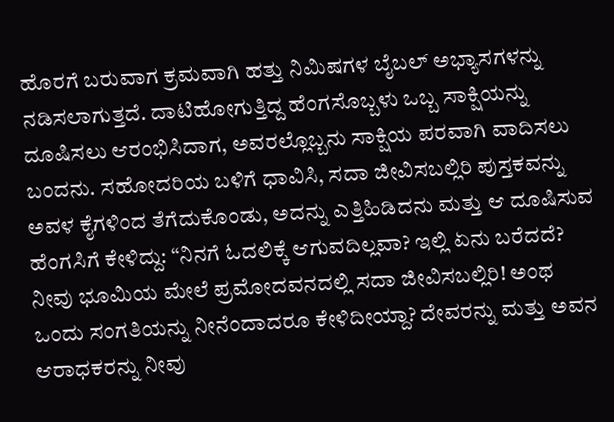ಹೊರಗೆ ಬರುವಾಗ ಕ್ರಮವಾಗಿ ಹತ್ತು ನಿಮಿಷಗಳ ಬೈಬಲ್ ಅಭ್ಯಾಸಗಳನ್ನು ನಡಿಸಲಾಗುತ್ತದೆ. ದಾಟಿಹೋಗುತ್ತಿದ್ದ ಹೆಂಗಸೊಬ್ಬಳು ಒಬ್ಬ ಸಾಕ್ಷಿಯನ್ನು ದೂಷಿಸಲು ಆರಂಭಿಸಿದಾಗ, ಅವರಲ್ಲೊಬ್ಬನು ಸಾಕ್ಷಿಯ ಪರವಾಗಿ ವಾದಿಸಲು ಬಂದನು. ಸಹೋದರಿಯ ಬಳಿಗೆ ಧಾವಿಸಿ, ಸದಾ ಜೀವಿಸಬಲ್ಲಿರಿ ಪುಸ್ತಕವನ್ನು ಅವಳ ಕೈಗಳಿಂದ ತೆಗೆದುಕೊಂಡು, ಅದನ್ನು ಎತ್ತಿಹಿಡಿದನು ಮತ್ತು ಆ ದೂಷಿಸುವ ಹೆಂಗಸಿಗೆ ಕೇಳಿದ್ದು: “ನಿನಗೆ ಓದಲಿಕ್ಕೆ ಆಗುವದಿಲ್ಲವಾ? ಇಲ್ಲಿ ಏನು ಬರೆದದೆ? ನೀವು ಭೂಮಿಯ ಮೇಲೆ ಪ್ರಮೋದವನದಲ್ಲಿ ಸದಾ ಜೀವಿಸಬಲ್ಲಿರಿ! ಅಂಥ ಒಂದು ಸಂಗತಿಯನ್ನು ನೀನೆಂದಾದರೂ ಕೇಳಿದೀಯ್ದಾ? ದೇವರನ್ನು ಮತ್ತು ಅವನ ಆರಾಧಕರನ್ನು ನೀವು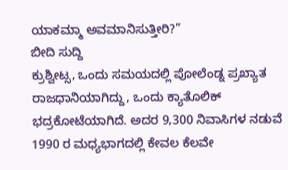ಯಾಕಮ್ಮಾ ಅವಮಾನಿಸುತ್ತೀರಿ?”
ಬೀದಿ ಸುದ್ದಿ
ಕ್ರುಶ್ವೀಟ್ಸ, ಒಂದು ಸಮಯದಲ್ಲಿ ಪೋಲೆಂಡ್ನ ಪ್ರಖ್ಯಾತ ರಾಜಧಾನಿಯಾಗಿದ್ದು, ಒಂದು ಕ್ಯಾತೊಲಿಕ್ ಭದ್ರಕೋಟೆಯಾಗಿದೆ. ಅದರ 9,300 ನಿವಾಸಿಗಳ ನಡುವೆ 1990 ರ ಮಧ್ಯಭಾಗದಲ್ಲಿ ಕೇವಲ ಕೆಲವೇ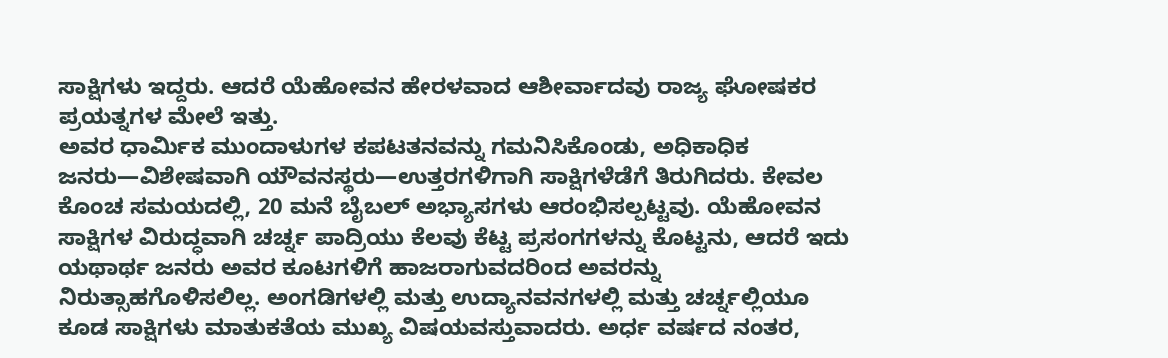ಸಾಕ್ಷಿಗಳು ಇದ್ದರು. ಆದರೆ ಯೆಹೋವನ ಹೇರಳವಾದ ಆಶೀರ್ವಾದವು ರಾಜ್ಯ ಘೋಷಕರ ಪ್ರಯತ್ನಗಳ ಮೇಲೆ ಇತ್ತು.
ಅವರ ಧಾರ್ಮಿಕ ಮುಂದಾಳುಗಳ ಕಪಟತನವನ್ನು ಗಮನಿಸಿಕೊಂಡು, ಅಧಿಕಾಧಿಕ ಜನರು—ವಿಶೇಷವಾಗಿ ಯೌವನಸ್ಥರು—ಉತ್ತರಗಳಿಗಾಗಿ ಸಾಕ್ಷಿಗಳೆಡೆಗೆ ತಿರುಗಿದರು. ಕೇವಲ ಕೊಂಚ ಸಮಯದಲ್ಲಿ, 20 ಮನೆ ಬೈಬಲ್ ಅಭ್ಯಾಸಗಳು ಆರಂಭಿಸಲ್ಪಟ್ಟವು. ಯೆಹೋವನ ಸಾಕ್ಷಿಗಳ ವಿರುದ್ಧವಾಗಿ ಚರ್ಚ್ನ ಪಾದ್ರಿಯು ಕೆಲವು ಕೆಟ್ಟ ಪ್ರಸಂಗಗಳನ್ನು ಕೊಟ್ಟನು, ಆದರೆ ಇದು ಯಥಾರ್ಥ ಜನರು ಅವರ ಕೂಟಗಳಿಗೆ ಹಾಜರಾಗುವದರಿಂದ ಅವರನ್ನು ನಿರುತ್ಸಾಹಗೊಳಿಸಲಿಲ್ಲ. ಅಂಗಡಿಗಳಲ್ಲಿ ಮತ್ತು ಉದ್ಯಾನವನಗಳಲ್ಲಿ ಮತ್ತು ಚರ್ಚ್ನಲ್ಲಿಯೂ ಕೂಡ ಸಾಕ್ಷಿಗಳು ಮಾತುಕತೆಯ ಮುಖ್ಯ ವಿಷಯವಸ್ತುವಾದರು. ಅರ್ಧ ವರ್ಷದ ನಂತರ,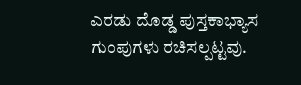ಎರಡು ದೊಡ್ಡ ಪುಸ್ತಕಾಭ್ಯಾಸ ಗುಂಪುಗಳು ರಚಿಸಲ್ಪಟ್ಟವು.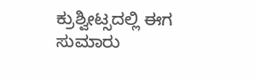ಕ್ರುಶ್ವೀಟ್ಸದಲ್ಲಿ ಈಗ ಸುಮಾರು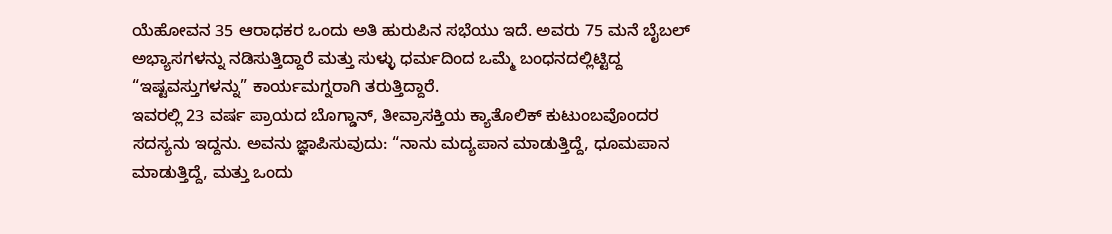ಯೆಹೋವನ 35 ಆರಾಧಕರ ಒಂದು ಅತಿ ಹುರುಪಿನ ಸಭೆಯು ಇದೆ. ಅವರು 75 ಮನೆ ಬೈಬಲ್ ಅಭ್ಯಾಸಗಳನ್ನು ನಡಿಸುತ್ತಿದ್ದಾರೆ ಮತ್ತು ಸುಳ್ಳು ಧರ್ಮದಿಂದ ಒಮ್ಮೆ ಬಂಧನದಲ್ಲಿಟ್ಟಿದ್ದ “ಇಷ್ಟವಸ್ತುಗಳನ್ನು” ಕಾರ್ಯಮಗ್ನರಾಗಿ ತರುತ್ತಿದ್ದಾರೆ.
ಇವರಲ್ಲಿ 23 ವರ್ಷ ಪ್ರಾಯದ ಬೊಗ್ಡಾನ್, ತೀವ್ರಾಸಕ್ತಿಯ ಕ್ಯಾತೊಲಿಕ್ ಕುಟುಂಬವೊಂದರ ಸದಸ್ಯನು ಇದ್ದನು. ಅವನು ಜ್ಞಾಪಿಸುವುದು: “ನಾನು ಮದ್ಯಪಾನ ಮಾಡುತ್ತಿದ್ದೆ, ಧೂಮಪಾನ ಮಾಡುತ್ತಿದ್ದೆ, ಮತ್ತು ಒಂದು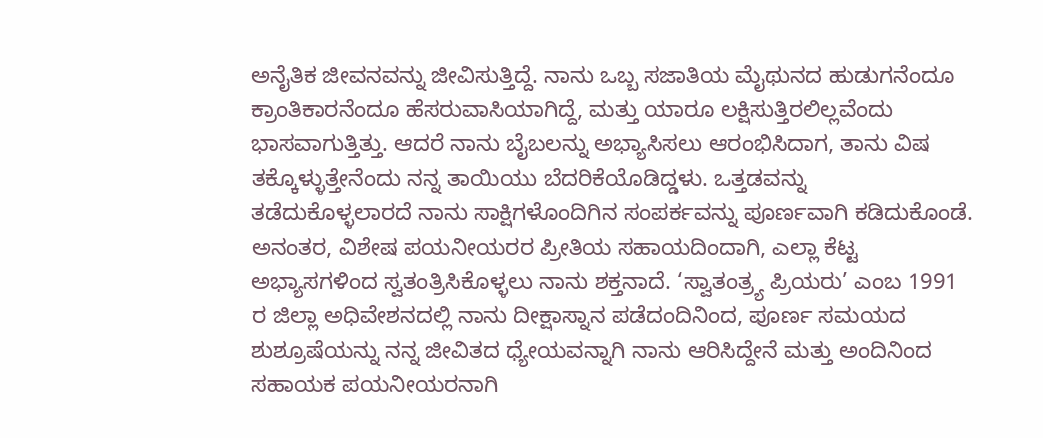ಅನೈತಿಕ ಜೀವನವನ್ನು ಜೀವಿಸುತ್ತಿದ್ದೆ. ನಾನು ಒಬ್ಬ ಸಜಾತಿಯ ಮೈಥುನದ ಹುಡುಗನೆಂದೂ ಕ್ರಾಂತಿಕಾರನೆಂದೂ ಹೆಸರುವಾಸಿಯಾಗಿದ್ದೆ, ಮತ್ತು ಯಾರೂ ಲಕ್ಷಿಸುತ್ತಿರಲಿಲ್ಲವೆಂದು ಭಾಸವಾಗುತ್ತಿತ್ತು. ಆದರೆ ನಾನು ಬೈಬಲನ್ನು ಅಭ್ಯಾಸಿಸಲು ಆರಂಭಿಸಿದಾಗ, ತಾನು ವಿಷ ತಕ್ಕೊಳ್ಳುತ್ತೇನೆಂದು ನನ್ನ ತಾಯಿಯು ಬೆದರಿಕೆಯೊಡಿದ್ಡಳು. ಒತ್ತಡವನ್ನು ತಡೆದುಕೊಳ್ಳಲಾರದೆ ನಾನು ಸಾಕ್ಷಿಗಳೊಂದಿಗಿನ ಸಂಪರ್ಕವನ್ನು ಪೂರ್ಣವಾಗಿ ಕಡಿದುಕೊಂಡೆ. ಅನಂತರ, ವಿಶೇಷ ಪಯನೀಯರರ ಪ್ರೀತಿಯ ಸಹಾಯದಿಂದಾಗಿ, ಎಲ್ಲಾ ಕೆಟ್ಟ ಅಭ್ಯಾಸಗಳಿಂದ ಸ್ವತಂತ್ರಿಸಿಕೊಳ್ಳಲು ನಾನು ಶಕ್ತನಾದೆ. ‘ಸ್ವಾತಂತ್ರ್ಯ ಪ್ರಿಯರು’ ಎಂಬ 1991 ರ ಜಿಲ್ಲಾ ಅಧಿವೇಶನದಲ್ಲಿ ನಾನು ದೀಕ್ಷಾಸ್ನಾನ ಪಡೆದಂದಿನಿಂದ, ಪೂರ್ಣ ಸಮಯದ ಶುಶ್ರೂಷೆಯನ್ನು ನನ್ನ ಜೀವಿತದ ಧ್ಯೇಯವನ್ನಾಗಿ ನಾನು ಆರಿಸಿದ್ದೇನೆ ಮತ್ತು ಅಂದಿನಿಂದ ಸಹಾಯಕ ಪಯನೀಯರನಾಗಿ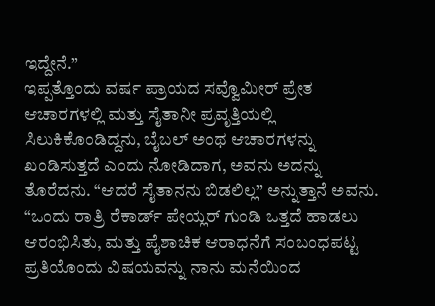ಇದ್ದೇನೆ.”
ಇಪ್ಪತ್ತೊಂದು ವರ್ಷ ಪ್ರಾಯದ ಸವ್ವೊಮೀರ್ ಪ್ರೇತ ಆಚಾರಗಳಲ್ಲಿ ಮತ್ತು ಸೈತಾನೀ ಪ್ರವೃತ್ತಿಯಲ್ಲಿ ಸಿಲುಕಿಕೊಂಡಿದ್ದನು, ಬೈಬಲ್ ಅಂಥ ಆಚಾರಗಳನ್ನು ಖಂಡಿಸುತ್ತದೆ ಎಂದು ನೋಡಿದಾಗ, ಅವನು ಅದನ್ನು ತೊರೆದನು. “ಆದರೆ ಸೈತಾನನು ಬಿಡಲಿಲ್ಲ” ಅನ್ನುತ್ತಾನೆ ಅವನು. “ಒಂದು ರಾತ್ರಿ ರೆಕಾರ್ಡ್ ಪೇಯ್ಲರ್ ಗುಂಡಿ ಒತ್ತದೆ ಹಾಡಲು ಆರಂಭಿಸಿತು, ಮತ್ತು ಪೈಶಾಚಿಕ ಆರಾಧನೆಗೆ ಸಂಬಂಧಪಟ್ಟ ಪ್ರತಿಯೊಂದು ವಿಷಯವನ್ನು ನಾನು ಮನೆಯಿಂದ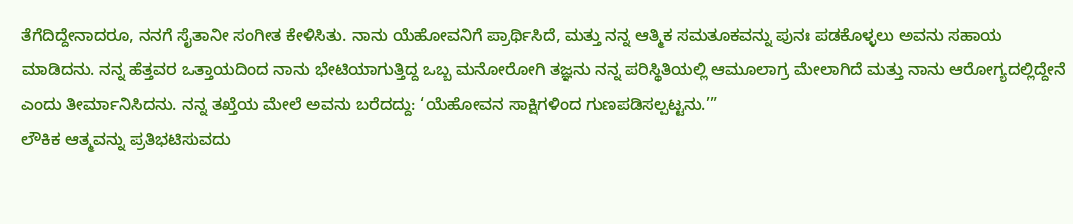ತೆಗೆದಿದ್ದೇನಾದರೂ, ನನಗೆ ಸೈತಾನೀ ಸಂಗೀತ ಕೇಳಿಸಿತು. ನಾನು ಯೆಹೋವನಿಗೆ ಪ್ರಾರ್ಥಿಸಿದೆ, ಮತ್ತು ನನ್ನ ಆತ್ಮಿಕ ಸಮತೂಕವನ್ನು ಪುನಃ ಪಡಕೊಳ್ಳಲು ಅವನು ಸಹಾಯ ಮಾಡಿದನು. ನನ್ನ ಹೆತ್ತವರ ಒತ್ತಾಯದಿಂದ ನಾನು ಭೇಟಿಯಾಗುತ್ತಿದ್ದ ಒಬ್ಬ ಮನೋರೋಗಿ ತಜ್ಞನು ನನ್ನ ಪರಿಸ್ಥಿತಿಯಲ್ಲಿ ಆಮೂಲಾಗ್ರ ಮೇಲಾಗಿದೆ ಮತ್ತು ನಾನು ಆರೋಗ್ಯದಲ್ಲಿದ್ದೇನೆ ಎಂದು ತೀರ್ಮಾನಿಸಿದನು. ನನ್ನ ತಖ್ತೆಯ ಮೇಲೆ ಅವನು ಬರೆದದ್ದು: ‘ಯೆಹೋವನ ಸಾಕ್ಷಿಗಳಿಂದ ಗುಣಪಡಿಸಲ್ಪಟ್ಟನು.’”
ಲೌಕಿಕ ಆತ್ಮವನ್ನು ಪ್ರತಿಭಟಿಸುವದು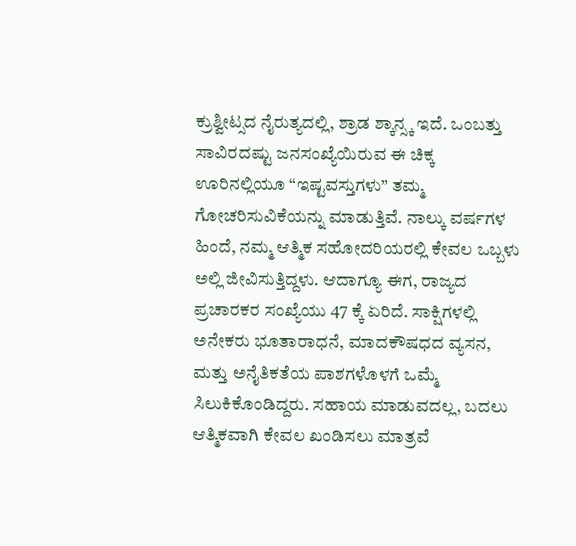ಕ್ರುಶ್ವೀಟ್ಸದ ನೈರುತ್ಯದಲ್ಲಿ, ಶ್ರಾಡ ಶ್ಕಾನ್ಸ್ಕ ಇದೆ. ಒಂಬತ್ತು ಸಾವಿರದಷ್ಟು ಜನಸಂಖ್ಯೆಯಿರುವ ಈ ಚಿಕ್ಕ ಊರಿನಲ್ಲಿಯೂ “ಇಷ್ಟವಸ್ತುಗಳು” ತಮ್ಮ ಗೋಚರಿಸುವಿಕೆಯನ್ನು ಮಾಡುತ್ತಿವೆ. ನಾಲ್ಕು ವರ್ಷಗಳ ಹಿಂದೆ, ನಮ್ಮ ಆತ್ಮಿಕ ಸಹೋದರಿಯರಲ್ಲಿ ಕೇವಲ ಒಬ್ಬಳು ಅಲ್ಲಿ ಜೀವಿಸುತ್ತಿದ್ದಳು. ಆದಾಗ್ಯೂ ಈಗ, ರಾಜ್ಯದ ಪ್ರಚಾರಕರ ಸಂಖ್ಯೆಯು 47 ಕ್ಕೆ ಏರಿದೆ. ಸಾಕ್ಷಿಗಳಲ್ಲಿ ಅನೇಕರು ಭೂತಾರಾಧನೆ, ಮಾದಕೌಷಧದ ವ್ಯಸನ, ಮತ್ತು ಅನೈತಿಕತೆಯ ಪಾಶಗಳೊಳಗೆ ಒಮ್ಮೆ ಸಿಲುಕಿಕೊಂಡಿದ್ದರು. ಸಹಾಯ ಮಾಡುವದಲ್ಲ, ಬದಲು ಆತ್ಮಿಕವಾಗಿ ಕೇವಲ ಖಂಡಿಸಲು ಮಾತ್ರವೆ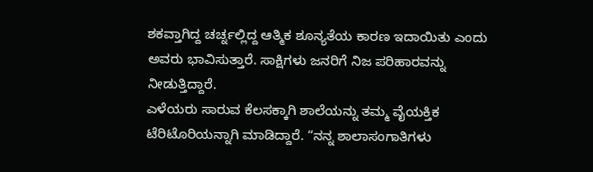ಶಕವ್ತಾಗಿದ್ದ ಚರ್ಚ್ನಲ್ಲಿದ್ದ ಆತ್ಮಿಕ ಶೂನ್ಯತೆಯ ಕಾರಣ ಇದಾಯಿತು ಎಂದು ಅವರು ಭಾವಿಸುತ್ತಾರೆ. ಸಾಕ್ಷಿಗಳು ಜನರಿಗೆ ನಿಜ ಪರಿಹಾರವನ್ನು ನೀಡುತ್ತಿದ್ದಾರೆ.
ಎಳೆಯರು ಸಾರುವ ಕೆಲಸಕ್ಕಾಗಿ ಶಾಲೆಯನ್ನು ತಮ್ಮ ವೈಯಕ್ತಿಕ ಟೆರಿಟೊರಿಯನ್ನಾಗಿ ಮಾಡಿದ್ದಾರೆ. “ನನ್ನ ಶಾಲಾಸಂಗಾತಿಗಳು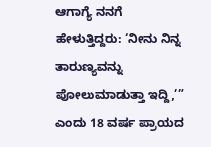ಆಗಾಗ್ಯೆ ನನಗೆ ಹೇಳುತ್ತಿದ್ದರು: ‘ನೀನು ನಿನ್ನ ತಾರುಣ್ಯವನ್ನು ಪೋಲುಮಾಡುತ್ತಾ ಇದ್ದಿ,’” ಎಂದು 18 ವರ್ಷ ಪ್ರಾಯದ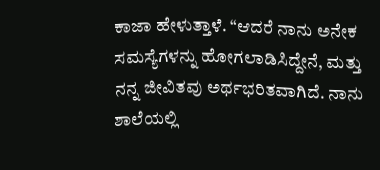ಕಾಜಾ ಹೇಳುತ್ತಾಳೆ. “ಆದರೆ ನಾನು ಅನೇಕ ಸಮಸ್ಯೆಗಳನ್ನು ಹೋಗಲಾಡಿಸಿದ್ದೇನೆ, ಮತ್ತು ನನ್ನ ಜೀವಿತವು ಅರ್ಥಭರಿತವಾಗಿದೆ. ನಾನು ಶಾಲೆಯಲ್ಲಿ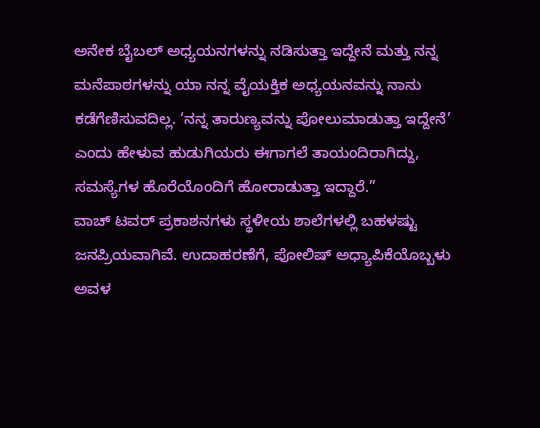ಅನೇಕ ಬೈಬಲ್ ಅಧ್ಯಯನಗಳನ್ನು ನಡಿಸುತ್ತಾ ಇದ್ದೇನೆ ಮತ್ತು ನನ್ನ ಮನೆಪಾಠಗಳನ್ನು ಯಾ ನನ್ನ ವೈಯಕ್ತಿಕ ಅಧ್ಯಯನವನ್ನು ನಾನು ಕಡೆಗೆಣಿಸುವದಿಲ್ಲ. ‘ನನ್ನ ತಾರುಣ್ಯವನ್ನು ಪೋಲುಮಾಡುತ್ತಾ ಇದ್ದೇನೆ’ ಎಂದು ಹೇಳುವ ಹುಡುಗಿಯರು ಈಗಾಗಲೆ ತಾಯಂದಿರಾಗಿದ್ದು, ಸಮಸ್ಯೆಗಳ ಹೊರೆಯೊಂದಿಗೆ ಹೋರಾಡುತ್ತಾ ಇದ್ದಾರೆ.”
ವಾಚ್ ಟವರ್ ಪ್ರಕಾಶನಗಳು ಸ್ಥಳೀಯ ಶಾಲೆಗಳಲ್ಲಿ ಬಹಳಷ್ಟು ಜನಪ್ರಿಯವಾಗಿವೆ. ಉದಾಹರಣೆಗೆ, ಪೋಲಿಷ್ ಅಧ್ಯಾಪಿಕೆಯೊಬ್ಬಳು ಅವಳ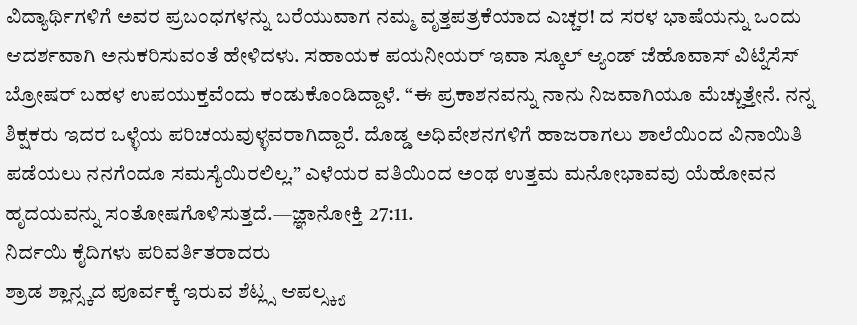ವಿದ್ಯಾರ್ಥಿಗಳಿಗೆ ಅವರ ಪ್ರಬಂಧಗಳನ್ನು ಬರೆಯುವಾಗ ನಮ್ಮ ವೃತ್ತಪತ್ರಕೆಯಾದ ಎಚ್ಚರ! ದ ಸರಳ ಭಾಷೆಯನ್ನು ಒಂದು ಆದರ್ಶವಾಗಿ ಅನುಕರಿಸುವಂತೆ ಹೇಳಿದಳು. ಸಹಾಯಕ ಪಯನೀಯರ್ ಇವಾ ಸ್ಕೂಲ್ ಆ್ಯಂಡ್ ಜೆಹೊವಾಸ್ ವಿಟ್ನೆಸೆಸ್ ಬ್ರೋಷರ್ ಬಹಳ ಉಪಯುಕ್ತವೆಂದು ಕಂಡುಕೊಂಡಿದ್ದಾಳೆ. “ಈ ಪ್ರಕಾಶನವನ್ನು ನಾನು ನಿಜವಾಗಿಯೂ ಮೆಚ್ಚುತ್ತೇನೆ. ನನ್ನ ಶಿಕ್ಷಕರು ಇದರ ಒಳ್ಳೆಯ ಪರಿಚಯವುಳ್ಳವರಾಗಿದ್ದಾರೆ. ದೊಡ್ಡ ಅಧಿವೇಶನಗಳಿಗೆ ಹಾಜರಾಗಲು ಶಾಲೆಯಿಂದ ವಿನಾಯಿತಿ ಪಡೆಯಲು ನನಗೆಂದೂ ಸಮಸ್ಯೆಯಿರಲಿಲ್ಲ.” ಎಳೆಯರ ವತಿಯಿಂದ ಅಂಥ ಉತ್ತಮ ಮನೋಭಾವವು ಯೆಹೋವನ ಹೃದಯವನ್ನು ಸಂತೋಷಗೊಳಿಸುತ್ತದೆ.—ಜ್ಞಾನೋಕ್ತಿ 27:11.
ನಿರ್ದಯಿ ಕೈದಿಗಳು ಪರಿವರ್ತಿತರಾದರು
ಶ್ರಾಡ ಶ್ಲಾನ್ಸ್ಕದ ಪೂರ್ವಕ್ಕೆ ಇರುವ ಶೆಟ್ಲ್ಸ ಆಪಲ್ಸ್ಕ್ಯ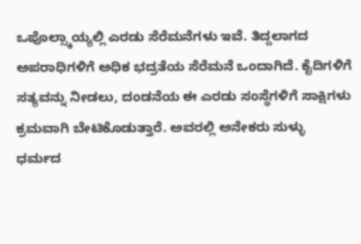ಒಪೊಲ್ಸ್ಕಾಯ್ಯಲ್ಲಿ ಎರಡು ಸೆರೆಮನೆಗಳು ಇವೆ. ತಿದ್ದಲಾಗದ ಅಪರಾಧಿಗಳಿಗೆ ಅಧಿಕ ಭದ್ರತೆಯ ಸೆರೆಮನೆ ಒಂದಾಗಿದೆ. ಕೈದಿಗಳಿಗೆ ಸತ್ಯವನ್ನು ನೀಡಲು, ದಂಡನೆಯ ಈ ಎರಡು ಸಂಸ್ಥೆಗಳಿಗೆ ಸಾಕ್ಷಿಗಳು ಕ್ರಮವಾಗಿ ಬೇಟಿಕೊಡುತ್ತಾರೆ. ಅವರಲ್ಲಿ ಅನೇಕರು ಸುಳ್ಳು ಧರ್ಮದ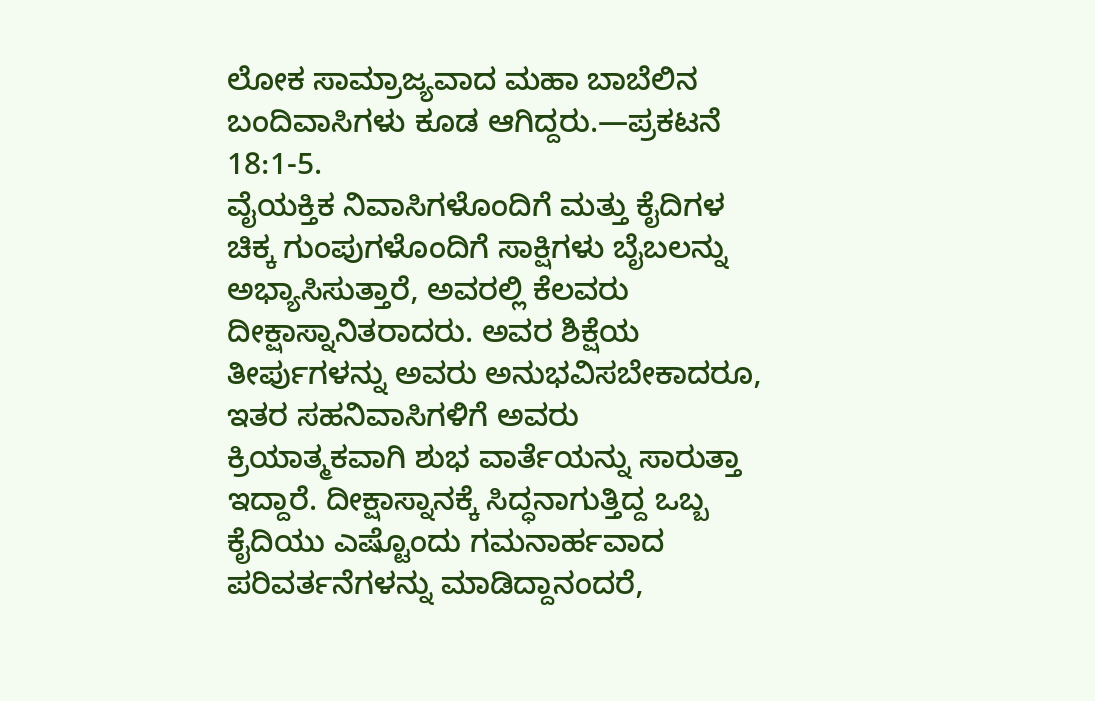ಲೋಕ ಸಾಮ್ರಾಜ್ಯವಾದ ಮಹಾ ಬಾಬೆಲಿನ ಬಂದಿವಾಸಿಗಳು ಕೂಡ ಆಗಿದ್ದರು.—ಪ್ರಕಟನೆ 18:1-5.
ವೈಯಕ್ತಿಕ ನಿವಾಸಿಗಳೊಂದಿಗೆ ಮತ್ತು ಕೈದಿಗಳ ಚಿಕ್ಕ ಗುಂಪುಗಳೊಂದಿಗೆ ಸಾಕ್ಷಿಗಳು ಬೈಬಲನ್ನು ಅಭ್ಯಾಸಿಸುತ್ತಾರೆ, ಅವರಲ್ಲಿ ಕೆಲವರು ದೀಕ್ಷಾಸ್ನಾನಿತರಾದರು. ಅವರ ಶಿಕ್ಷೆಯ ತೀರ್ಪುಗಳನ್ನು ಅವರು ಅನುಭವಿಸಬೇಕಾದರೂ, ಇತರ ಸಹನಿವಾಸಿಗಳಿಗೆ ಅವರು ಕ್ರಿಯಾತ್ಮಕವಾಗಿ ಶುಭ ವಾರ್ತೆಯನ್ನು ಸಾರುತ್ತಾ ಇದ್ದಾರೆ. ದೀಕ್ಷಾಸ್ನಾನಕ್ಕೆ ಸಿದ್ಧನಾಗುತ್ತಿದ್ದ ಒಬ್ಬ ಕೈದಿಯು ಎಷ್ಟೊಂದು ಗಮನಾರ್ಹವಾದ ಪರಿವರ್ತನೆಗಳನ್ನು ಮಾಡಿದ್ದಾನಂದರೆ,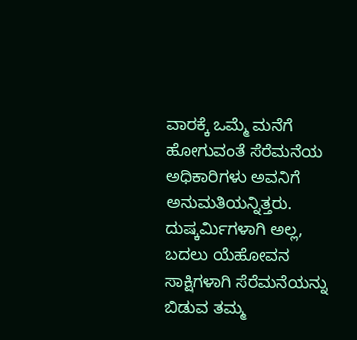ವಾರಕ್ಕೆ ಒಮ್ಮೆ ಮನೆಗೆ ಹೋಗುವಂತೆ ಸೆರೆಮನೆಯ ಅಧಿಕಾರಿಗಳು ಅವನಿಗೆ ಅನುಮತಿಯನ್ನಿತ್ತರು. ದುಷ್ಕರ್ಮಿಗಳಾಗಿ ಅಲ್ಲ, ಬದಲು ಯೆಹೋವನ ಸಾಕ್ಷಿಗಳಾಗಿ ಸೆರೆಮನೆಯನ್ನು ಬಿಡುವ ತಮ್ಮ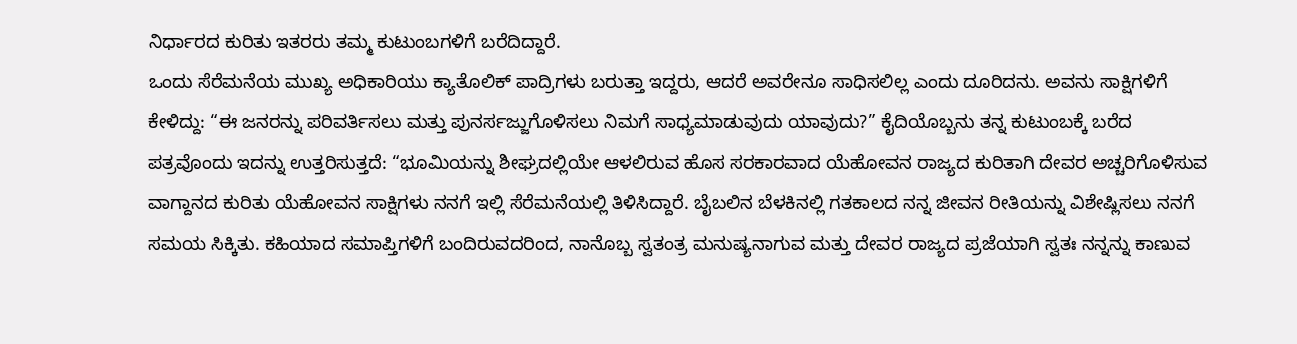ನಿರ್ಧಾರದ ಕುರಿತು ಇತರರು ತಮ್ಮ ಕುಟುಂಬಗಳಿಗೆ ಬರೆದಿದ್ದಾರೆ.
ಒಂದು ಸೆರೆಮನೆಯ ಮುಖ್ಯ ಅಧಿಕಾರಿಯು ಕ್ಯಾತೊಲಿಕ್ ಪಾದ್ರಿಗಳು ಬರುತ್ತಾ ಇದ್ದರು, ಆದರೆ ಅವರೇನೂ ಸಾಧಿಸಲಿಲ್ಲ ಎಂದು ದೂರಿದನು. ಅವನು ಸಾಕ್ಷಿಗಳಿಗೆ ಕೇಳಿದ್ದು: “ಈ ಜನರನ್ನು ಪರಿವರ್ತಿಸಲು ಮತ್ತು ಪುನರ್ಸಜ್ಜುಗೊಳಿಸಲು ನಿಮಗೆ ಸಾಧ್ಯಮಾಡುವುದು ಯಾವುದು?” ಕೈದಿಯೊಬ್ಬನು ತನ್ನ ಕುಟುಂಬಕ್ಕೆ ಬರೆದ ಪತ್ರವೊಂದು ಇದನ್ನು ಉತ್ತರಿಸುತ್ತದೆ: “ಭೂಮಿಯನ್ನು ಶೀಘ್ರದಲ್ಲಿಯೇ ಆಳಲಿರುವ ಹೊಸ ಸರಕಾರವಾದ ಯೆಹೋವನ ರಾಜ್ಯದ ಕುರಿತಾಗಿ ದೇವರ ಅಚ್ಚರಿಗೊಳಿಸುವ ವಾಗ್ದಾನದ ಕುರಿತು ಯೆಹೋವನ ಸಾಕ್ಷಿಗಳು ನನಗೆ ಇಲ್ಲಿ ಸೆರೆಮನೆಯಲ್ಲಿ ತಿಳಿಸಿದ್ದಾರೆ. ಬೈಬಲಿನ ಬೆಳಕಿನಲ್ಲಿ ಗತಕಾಲದ ನನ್ನ ಜೀವನ ರೀತಿಯನ್ನು ವಿಶೇಷ್ಲಿಸಲು ನನಗೆ ಸಮಯ ಸಿಕ್ಕಿತು. ಕಹಿಯಾದ ಸಮಾಪ್ತಿಗಳಿಗೆ ಬಂದಿರುವದರಿಂದ, ನಾನೊಬ್ಬ ಸ್ವತಂತ್ರ ಮನುಷ್ಯನಾಗುವ ಮತ್ತು ದೇವರ ರಾಜ್ಯದ ಪ್ರಜೆಯಾಗಿ ಸ್ವತಃ ನನ್ನನ್ನು ಕಾಣುವ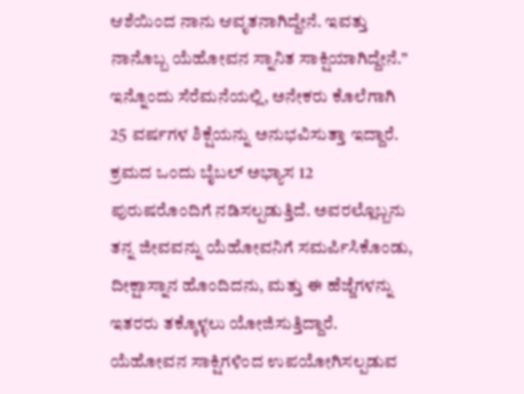ಆಶೆಯಿಂದ ನಾನು ಆವೃತನಾಗಿದ್ದೇನೆ. ಇವತ್ತು ನಾನೊಬ್ಬ ಯೆಹೋವನ ಸ್ನಾನಿತ ಸಾಕ್ಷಿಯಾಗಿದ್ದೇನೆ.”
ಇನ್ನೊಂದು ಸೆರೆಮನೆಯಲ್ಲಿ, ಅನೇಕರು ಕೊಲೆಗಾಗಿ 25 ವರ್ಷಗಳ ಶಿಕ್ಷೆಯನ್ನು ಅನುಭವಿಸುತ್ತಾ ಇದ್ದಾರೆ. ಕ್ರಮದ ಒಂದು ಬೈಬಲ್ ಅಭ್ಯಾಸ 12 ಪುರುಷರೊಂದಿಗೆ ನಡಿಸಲ್ಪಡುತ್ತಿದೆ. ಅವರಲ್ಲೊಬ್ಬನು ತನ್ನ ಜೀವವನ್ನು ಯೆಹೋವನಿಗೆ ಸಮರ್ಪಿಸಿಕೊಂಡು, ದೀಕ್ಷಾಸ್ನಾನ ಹೊಂದಿದನು, ಮತ್ತು ಈ ಹೆಜ್ಜೆಗಳನ್ನು ಇತರರು ತಕ್ಕೊಳ್ಳಲು ಯೋಜಿಸುತ್ತಿದ್ದಾರೆ. ಯೆಹೋವನ ಸಾಕ್ಷಿಗಳಿಂದ ಉಪಯೋಗಿಸಲ್ಪಡುವ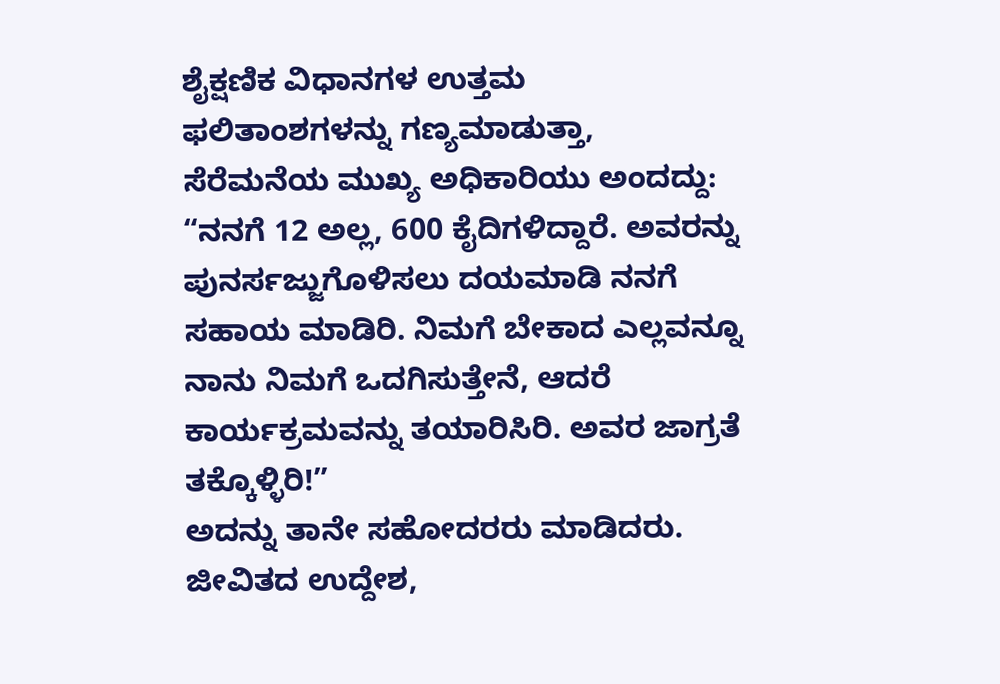ಶೈಕ್ಷಣಿಕ ವಿಧಾನಗಳ ಉತ್ತಮ ಫಲಿತಾಂಶಗಳನ್ನು ಗಣ್ಯಮಾಡುತ್ತಾ, ಸೆರೆಮನೆಯ ಮುಖ್ಯ ಅಧಿಕಾರಿಯು ಅಂದದ್ದು: “ನನಗೆ 12 ಅಲ್ಲ, 600 ಕೈದಿಗಳಿದ್ದಾರೆ. ಅವರನ್ನು ಪುನರ್ಸಜ್ಜುಗೊಳಿಸಲು ದಯಮಾಡಿ ನನಗೆ ಸಹಾಯ ಮಾಡಿರಿ. ನಿಮಗೆ ಬೇಕಾದ ಎಲ್ಲವನ್ನೂ ನಾನು ನಿಮಗೆ ಒದಗಿಸುತ್ತೇನೆ, ಆದರೆ ಕಾರ್ಯಕ್ರಮವನ್ನು ತಯಾರಿಸಿರಿ. ಅವರ ಜಾಗ್ರತೆ ತಕ್ಕೊಳ್ಳಿರಿ!”
ಅದನ್ನು ತಾನೇ ಸಹೋದರರು ಮಾಡಿದರು. ಜೀವಿತದ ಉದ್ದೇಶ,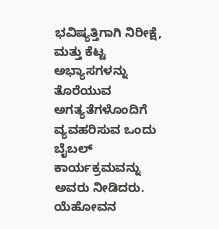ಭವಿಷ್ಯತ್ತಿಗಾಗಿ ನಿರೀಕ್ಷೆ, ಮತ್ತು ಕೆಟ್ಟ ಅಭ್ಯಾಸಗಳನ್ನು ತೊರೆಯುವ ಅಗತ್ಯತೆಗಳೊಂದಿಗೆ ವ್ಯವಹರಿಸುವ ಒಂದು ಬೈಬಲ್ ಕಾರ್ಯಕ್ರಮವನ್ನು ಅವರು ನೀಡಿದರು. ಯೆಹೋವನ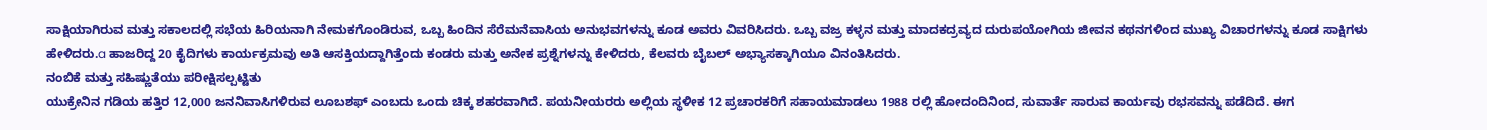ಸಾಕ್ಷಿಯಾಗಿರುವ ಮತ್ತು ಸಕಾಲದಲ್ಲಿ ಸಭೆಯ ಹಿರಿಯನಾಗಿ ನೇಮಕಗೊಂಡಿರುವ, ಒಬ್ಬ ಹಿಂದಿನ ಸೆರೆಮನೆವಾಸಿಯ ಅನುಭವಗಳನ್ನು ಕೂಡ ಅವರು ವಿವರಿಸಿದರು. ಒಬ್ಬ ವಜ್ರ ಕಳ್ಳನ ಮತ್ತು ಮಾದಕದ್ರವ್ಯದ ದುರುಪಯೋಗಿಯ ಜೀವನ ಕಥನಗಳಿಂದ ಮುಖ್ಯ ವಿಚಾರಗಳನ್ನು ಕೂಡ ಸಾಕ್ಷಿಗಳು ಹೇಳಿದರು.a ಹಾಜರಿದ್ದ 20 ಕೈದಿಗಳು ಕಾರ್ಯಕ್ರಮವು ಅತಿ ಆಸಕ್ತಿಯದ್ದಾಗಿತ್ತೆಂದು ಕಂಡರು ಮತ್ತು ಅನೇಕ ಪ್ರಶ್ನೆಗಳನ್ನು ಕೇಳಿದರು, ಕೆಲವರು ಬೈಬಲ್ ಅಭ್ಯಾಸಕ್ಕಾಗಿಯೂ ವಿನಂತಿಸಿದರು.
ನಂಬಿಕೆ ಮತ್ತು ಸಹಿಷ್ಣುತೆಯು ಪರೀಕ್ಷಿಸಲ್ಪಟ್ಟಿತು
ಯುಕ್ರೇನಿನ ಗಡಿಯ ಹತ್ತಿರ 12,000 ಜನನಿವಾಸಿಗಳಿರುವ ಲೂಬಶಫ್ ಎಂಬದು ಒಂದು ಚಿಕ್ಕ ಶಹರವಾಗಿದೆ. ಪಯನೀಯರರು ಅಲ್ಲಿಯ ಸ್ಥಳೀಕ 12 ಪ್ರಚಾರಕರಿಗೆ ಸಹಾಯಮಾಡಲು 1988 ರಲ್ಲಿ ಹೋದಂದಿನಿಂದ, ಸುವಾರ್ತೆ ಸಾರುವ ಕಾರ್ಯವು ರಭಸವನ್ನು ಪಡೆದಿದೆ. ಈಗ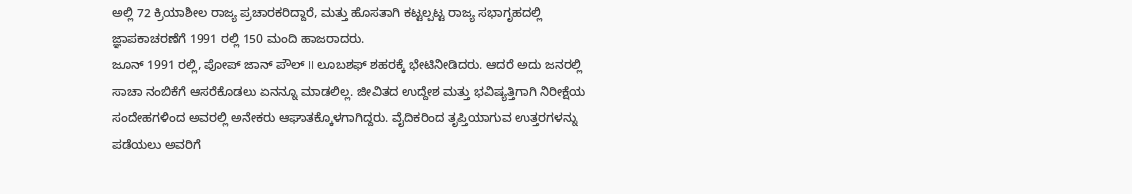ಅಲ್ಲಿ 72 ಕ್ರಿಯಾಶೀಲ ರಾಜ್ಯ ಪ್ರಚಾರಕರಿದ್ದಾರೆ, ಮತ್ತು ಹೊಸತಾಗಿ ಕಟ್ಟಲ್ಪಟ್ಟ ರಾಜ್ಯ ಸಭಾಗೃಹದಲ್ಲಿ ಜ್ಞಾಪಕಾಚರಣೆಗೆ 1991 ರಲ್ಲಿ 150 ಮಂದಿ ಹಾಜರಾದರು.
ಜೂನ್ 1991 ರಲ್ಲಿ, ಪೋಪ್ ಜಾನ್ ಪೌಲ್ II ಲೂಬಶಫ್ ಶಹರಕ್ಕೆ ಭೇಟಿನೀಡಿದರು. ಆದರೆ ಅದು ಜನರಲ್ಲಿ ಸಾಚಾ ನಂಬಿಕೆಗೆ ಆಸರೆಕೊಡಲು ಏನನ್ನೂ ಮಾಡಲಿಲ್ಲ. ಜೀವಿತದ ಉದ್ದೇಶ ಮತ್ತು ಭವಿಷ್ಯತ್ತಿಗಾಗಿ ನಿರೀಕ್ಷೆಯ ಸಂದೇಹಗಳಿಂದ ಅವರಲ್ಲಿ ಅನೇಕರು ಆಘಾತಕ್ಕೊಳಗಾಗಿದ್ದರು. ವೈದಿಕರಿಂದ ತೃಪ್ತಿಯಾಗುವ ಉತ್ತರಗಳನ್ನು ಪಡೆಯಲು ಅವರಿಗೆ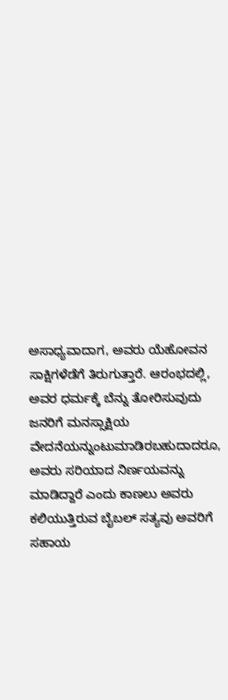ಅಸಾಧ್ಯವಾದಾಗ, ಅವರು ಯೆಹೋವನ ಸಾಕ್ಷಿಗಳೆಡೆಗೆ ತಿರುಗುತ್ತಾರೆ. ಆರಂಭದಲ್ಲಿ, ಅವರ ಧರ್ಮಕ್ಕೆ ಬೆನ್ನು ತೋರಿಸುವುದು ಜನರಿಗೆ ಮನಸ್ಸಾಕ್ಷಿಯ ವೇದನೆಯನ್ನುಂಟುಮಾಡಿರಬಹುದಾದರೂ, ಅವರು ಸರಿಯಾದ ನಿರ್ಣಯವನ್ನು ಮಾಡಿದ್ದಾರೆ ಎಂದು ಕಾಣಲು ಅವರು ಕಲಿಯುತ್ತಿರುವ ಬೈಬಲ್ ಸತ್ಯವು ಅವರಿಗೆ ಸಹಾಯ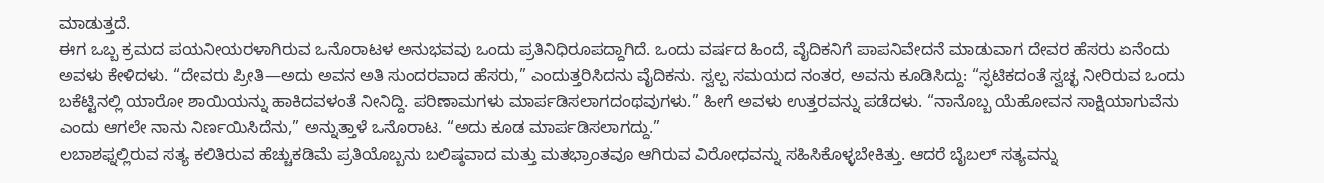ಮಾಡುತ್ತದೆ.
ಈಗ ಒಬ್ಬ ಕ್ರಮದ ಪಯನೀಯರಳಾಗಿರುವ ಒನೊರಾಟಳ ಅನುಭವವು ಒಂದು ಪ್ರತಿನಿಧಿರೂಪದ್ದಾಗಿದೆ. ಒಂದು ವರ್ಷದ ಹಿಂದೆ, ವೈದಿಕನಿಗೆ ಪಾಪನಿವೇದನೆ ಮಾಡುವಾಗ ದೇವರ ಹೆಸರು ಏನೆಂದು ಅವಳು ಕೇಳಿದಳು. “ದೇವರು ಪ್ರೀತಿ—ಅದು ಅವನ ಅತಿ ಸುಂದರವಾದ ಹೆಸರು,” ಎಂದುತ್ತರಿಸಿದನು ವೈದಿಕನು. ಸ್ವಲ್ಪ ಸಮಯದ ನಂತರ, ಅವನು ಕೂಡಿಸಿದ್ದು: “ಸ್ಫಟಿಕದಂತೆ ಸ್ವಚ್ಛ ನೀರಿರುವ ಒಂದು ಬಕೆಟ್ಟಿನಲ್ಲಿ ಯಾರೋ ಶಾಯಿಯನ್ನು ಹಾಕಿದವಳಂತೆ ನೀನಿದ್ದಿ. ಪರಿಣಾಮಗಳು ಮಾರ್ಪಡಿಸಲಾಗದಂಥವುಗಳು.” ಹೀಗೆ ಅವಳು ಉತ್ತರವನ್ನು ಪಡೆದಳು. “ನಾನೊಬ್ಬ ಯೆಹೋವನ ಸಾಕ್ಷಿಯಾಗುವೆನು ಎಂದು ಆಗಲೇ ನಾನು ನಿರ್ಣಯಿಸಿದೆನು,” ಅನ್ನುತ್ತಾಳೆ ಒನೊರಾಟ. “ಅದು ಕೂಡ ಮಾರ್ಪಡಿಸಲಾಗದ್ದು.”
ಲಬಾಶಫ್ನಲ್ಲಿರುವ ಸತ್ಯ ಕಲಿತಿರುವ ಹೆಚ್ಚುಕಡಿಮೆ ಪ್ರತಿಯೊಬ್ಬನು ಬಲಿಷ್ಠವಾದ ಮತ್ತು ಮತಭ್ರಾಂತವೂ ಆಗಿರುವ ವಿರೋಧವನ್ನು ಸಹಿಸಿಕೊಳ್ಳಬೇಕಿತ್ತು. ಆದರೆ ಬೈಬಲ್ ಸತ್ಯವನ್ನು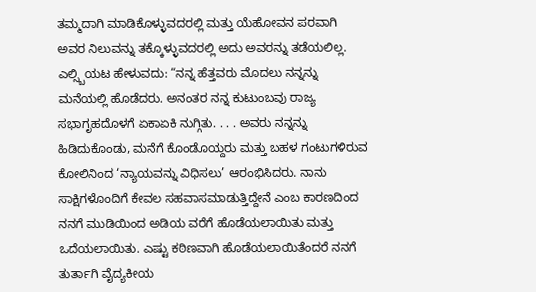ತಮ್ಮದಾಗಿ ಮಾಡಿಕೊಳ್ಳುವದರಲ್ಲಿ ಮತ್ತು ಯೆಹೋವನ ಪರವಾಗಿ ಅವರ ನಿಲುವನ್ನು ತಕ್ಕೊಳ್ಳುವದರಲ್ಲಿ ಅದು ಅವರನ್ನು ತಡೆಯಲಿಲ್ಲ.
ಎಲ್ಸ್ಬಿಯಟ ಹೇಳುವದು: “ನನ್ನ ಹೆತ್ತವರು ಮೊದಲು ನನ್ನನ್ನು ಮನೆಯಲ್ಲಿ ಹೊಡೆದರು. ಅನಂತರ ನನ್ನ ಕುಟುಂಬವು ರಾಜ್ಯ ಸಭಾಗೃಹದೊಳಗೆ ಏಕಾಏಕಿ ನುಗ್ಗಿತು. . . . ಅವರು ನನ್ನನ್ನು ಹಿಡಿದುಕೊಂಡು, ಮನೆಗೆ ಕೊಂಡೊಯ್ದರು ಮತ್ತು ಬಹಳ ಗಂಟುಗಳಿರುವ ಕೋಲಿನಿಂದ ‘ನ್ಯಾಯವನ್ನು ವಿಧಿಸಲು’ ಆರಂಭಿಸಿದರು. ನಾನು ಸಾಕ್ಷಿಗಳೊಂದಿಗೆ ಕೇವಲ ಸಹವಾಸಮಾಡುತ್ತಿದ್ದೇನೆ ಎಂಬ ಕಾರಣದಿಂದ ನನಗೆ ಮುಡಿಯಿಂದ ಅಡಿಯ ವರೆಗೆ ಹೊಡೆಯಲಾಯಿತು ಮತ್ತು ಒದೆಯಲಾಯಿತು. ಎಷ್ಟು ಕಠಿಣವಾಗಿ ಹೊಡೆಯಲಾಯಿತೆಂದರೆ ನನಗೆ ತುರ್ತಾಗಿ ವೈದ್ಯಕೀಯ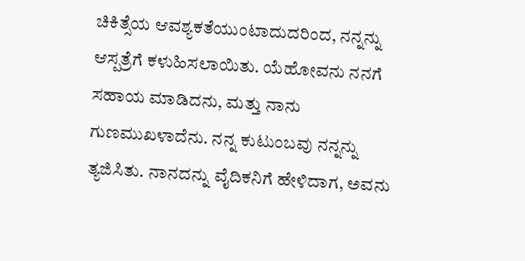ಚಿಕಿತ್ಸೆಯ ಆವಶ್ಯಕತೆಯುಂಟಾದುದರಿಂದ, ನನ್ನನ್ನು ಆಸ್ಪತ್ರೆಗೆ ಕಳುಹಿಸಲಾಯಿತು. ಯೆಹೋವನು ನನಗೆ ಸಹಾಯ ಮಾಡಿದನು, ಮತ್ತು ನಾನು ಗುಣಮುಖಳಾದೆನು. ನನ್ನ ಕುಟುಂಬವು ನನ್ನನ್ನು ತ್ಯಜಿಸಿತು. ನಾನದನ್ನು ವೈದಿಕನಿಗೆ ಹೇಳಿದಾಗ, ಅವನು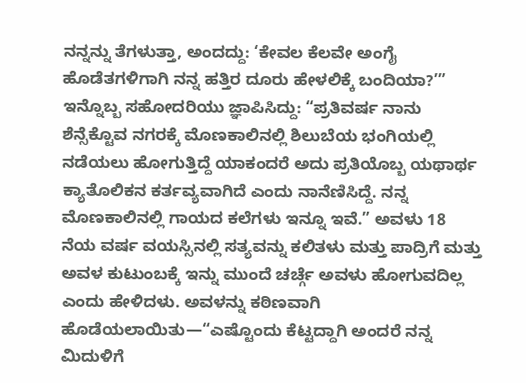ನನ್ನನ್ನು ತೆಗಳುತ್ತಾ, ಅಂದದ್ದು: ‘ಕೇವಲ ಕೆಲವೇ ಅಂಗೈ ಹೊಡೆತಗಳಿಗಾಗಿ ನನ್ನ ಹತ್ತಿರ ದೂರು ಹೇಳಲಿಕ್ಕೆ ಬಂದಿಯಾ?’”
ಇನ್ನೊಬ್ಬ ಸಹೋದರಿಯು ಜ್ಞಾಪಿಸಿದ್ದು: “ಪ್ರತಿವರ್ಷ ನಾನು ಶೆನ್ಸೆಕ್ಟೊವ ನಗರಕ್ಕೆ ಮೊಣಕಾಲಿನಲ್ಲಿ ಶಿಲುಬೆಯ ಭಂಗಿಯಲ್ಲಿ ನಡೆಯಲು ಹೋಗುತ್ತಿದ್ದೆ ಯಾಕಂದರೆ ಅದು ಪ್ರತಿಯೊಬ್ಬ ಯಥಾರ್ಥ ಕ್ಯಾತೊಲಿಕನ ಕರ್ತವ್ಯವಾಗಿದೆ ಎಂದು ನಾನೆಣಿಸಿದ್ದೆ. ನನ್ನ ಮೊಣಕಾಲಿನಲ್ಲಿ ಗಾಯದ ಕಲೆಗಳು ಇನ್ನೂ ಇವೆ.” ಅವಳು 18 ನೆಯ ವರ್ಷ ವಯಸ್ಸಿನಲ್ಲಿ ಸತ್ಯವನ್ನು ಕಲಿತಳು ಮತ್ತು ಪಾದ್ರಿಗೆ ಮತ್ತು ಅವಳ ಕುಟುಂಬಕ್ಕೆ ಇನ್ನು ಮುಂದೆ ಚರ್ಚ್ಗೆ ಅವಳು ಹೋಗುವದಿಲ್ಲ ಎಂದು ಹೇಳಿದಳು. ಅವಳನ್ನು ಕಠಿಣವಾಗಿ ಹೊಡೆಯಲಾಯಿತು—“ಎಷ್ಟೊಂದು ಕೆಟ್ಟದ್ದಾಗಿ ಅಂದರೆ ನನ್ನ ಮಿದುಳಿಗೆ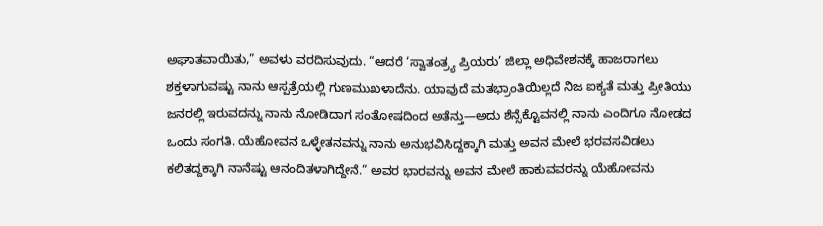ಅಘಾತವಾಯಿತು,” ಅವಳು ವರದಿಸುವುದು. “ಆದರೆ ‘ಸ್ವಾತಂತ್ರ್ಯ ಪ್ರಿಯರು’ ಜಿಲ್ಲಾ ಅಧಿವೇಶನಕ್ಕೆ ಹಾಜರಾಗಲು ಶಕ್ತಳಾಗುವಷ್ಟು ನಾನು ಆಸ್ಪತ್ರೆಯಲ್ಲಿ ಗುಣಮುಖಳಾದೆನು. ಯಾವುದೆ ಮತಭ್ರಾಂತಿಯಿಲ್ಲದೆ ನಿಜ ಐಕ್ಯತೆ ಮತ್ತು ಪ್ರೀತಿಯು ಜನರಲ್ಲಿ ಇರುವದನ್ನು ನಾನು ನೋಡಿದಾಗ ಸಂತೋಷದಿಂದ ಅತೆನ್ತು—ಅದು ಶೆನ್ಸೆಕ್ಟೊವನಲ್ಲಿ ನಾನು ಎಂದಿಗೂ ನೋಡದ ಒಂದು ಸಂಗತಿ. ಯೆಹೋವನ ಒಳ್ಳೇತನವನ್ನು ನಾನು ಅನುಭವಿಸಿದ್ದಕ್ಕಾಗಿ ಮತ್ತು ಅವನ ಮೇಲೆ ಭರವಸವಿಡಲು ಕಲಿತದ್ದಕ್ಕಾಗಿ ನಾನೆಷ್ಟು ಆನಂದಿತಳಾಗಿದ್ದೇನೆ.” ಅವರ ಭಾರವನ್ನು ಅವನ ಮೇಲೆ ಹಾಕುವವರನ್ನು ಯೆಹೋವನು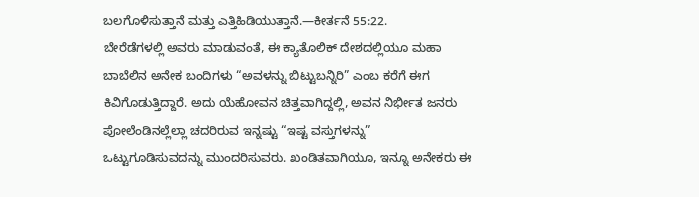ಬಲಗೊಳಿಸುತ್ತಾನೆ ಮತ್ತು ಎತ್ತಿಹಿಡಿಯುತ್ತಾನೆ.—ಕೀರ್ತನೆ 55:22.
ಬೇರೆಡೆಗಳಲ್ಲಿ ಅವರು ಮಾಡುವಂತೆ, ಈ ಕ್ಯಾತೊಲಿಕ್ ದೇಶದಲ್ಲಿಯೂ ಮಹಾ ಬಾಬೆಲಿನ ಅನೇಕ ಬಂದಿಗಳು “ಅವಳನ್ನು ಬಿಟ್ಟುಬನ್ನಿರಿ” ಎಂಬ ಕರೆಗೆ ಈಗ ಕಿವಿಗೊಡುತ್ತಿದ್ದಾರೆ. ಅದು ಯೆಹೋವನ ಚಿತ್ತವಾಗಿದ್ದಲ್ಲಿ, ಅವನ ನಿರ್ಭೀತ ಜನರು ಪೋಲೆಂಡಿನಲ್ಲೆಲ್ಲಾ ಚದರಿರುವ ಇನ್ನಷ್ಟು “ಇಷ್ಟ ವಸ್ತುಗಳನ್ನು” ಒಟ್ಟುಗೂಡಿಸುವದನ್ನು ಮುಂದರಿಸುವರು. ಖಂಡಿತವಾಗಿಯೂ, ಇನ್ನೂ ಅನೇಕರು ಈ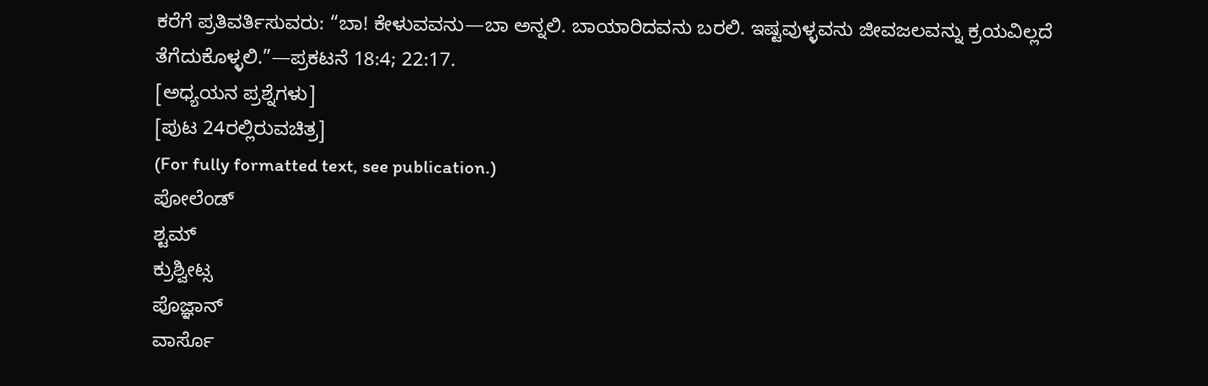ಕರೆಗೆ ಪ್ರತಿವರ್ತಿಸುವರು: “ಬಾ! ಕೇಳುವವನು—ಬಾ ಅನ್ನಲಿ. ಬಾಯಾರಿದವನು ಬರಲಿ. ಇಷ್ಟವುಳ್ಳವನು ಜೀವಜಲವನ್ನು ಕ್ರಯವಿಲ್ಲದೆ ತೆಗೆದುಕೊಳ್ಳಲಿ.”—ಪ್ರಕಟನೆ 18:4; 22:17.
[ಅಧ್ಯಯನ ಪ್ರಶ್ನೆಗಳು]
[ಪುಟ 24ರಲ್ಲಿರುವಚಿತ್ರ]
(For fully formatted text, see publication.)
ಪೋಲೆಂಡ್
ಶ್ಟಮ್
ಕ್ರುಶ್ವೀಟ್ಸ
ಪೊಜ್ಞಾನ್
ವಾರ್ಸೊ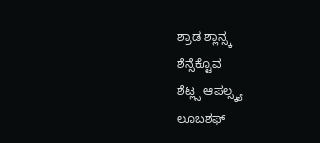ಶ್ರಾಡ ಶ್ಲಾನ್ಸ್ಕ
ಶೆನ್ಸೆಕ್ಟೊವ
ಶೆಟ್ಲ್ಸ ಆಪಲ್ಸ್ಕ್ಯ
ಲೂಬಶಫ್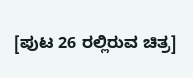[ಪುಟ 26 ರಲ್ಲಿರುವ ಚಿತ್ರ]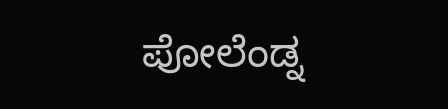ಪೋಲೆಂಡ್ನ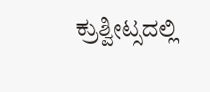ಕ್ರುಶ್ವೀಟ್ಸದಲ್ಲಿ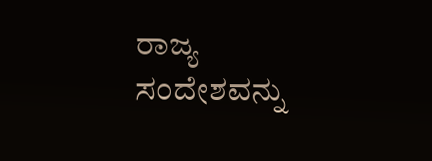ರಾಜ್ಯ ಸಂದೇಶವನ್ನು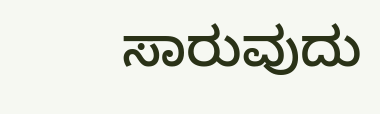ಸಾರುವುದು